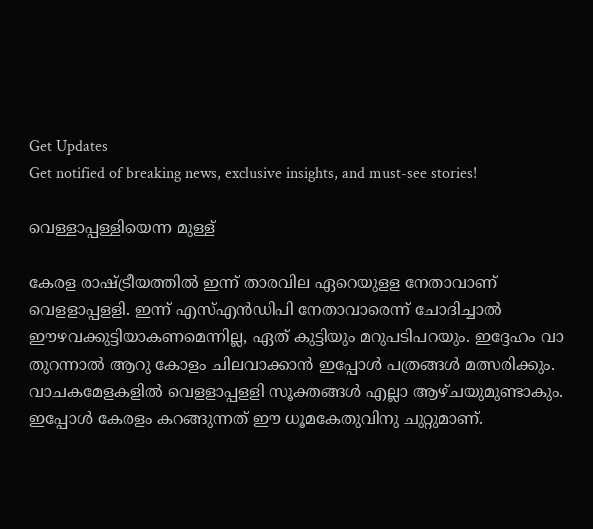Get Updates
Get notified of breaking news, exclusive insights, and must-see stories!

വെള്ളാപ്പള്ളിയെന്ന മുള്ള്

കേരള രാഷ്ട്രീയത്തില്‍ ഇന്ന് താരവില ഏറെയുളള നേതാവാണ് വെളളാപ്പളളി. ഇന്ന് എസ്എന്‍ഡിപി നേതാവാരെന്ന് ചോദിച്ചാല്‍ ഈഴവക്കുട്ടിയാകണമെന്നില്ല, ഏത് കുട്ടിയും മറുപടിപറയും. ഇദ്ദേഹം വാ തുറന്നാല്‍ ആറു കോളം ചിലവാക്കാന്‍ ഇപ്പോള്‍ പത്രങ്ങള്‍ മത്സരിക്കും. വാചകമേളകളില്‍ വെളളാപ്പളളി സൂക്തങ്ങള്‍ എല്ലാ ആഴ്ചയുമുണ്ടാകും. ഇപ്പോള്‍ കേരളം കറങ്ങുന്നത് ഈ ധൂമകേതുവിനു ചുറ്റുമാണ്.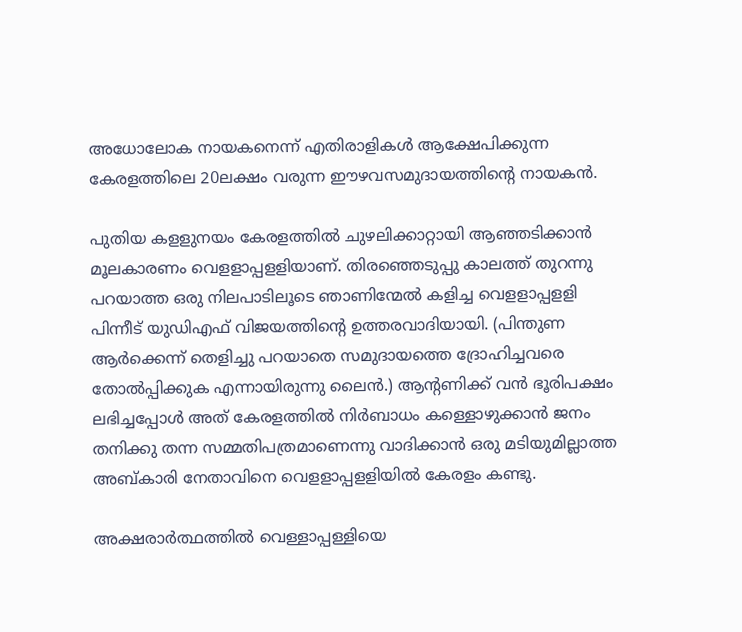അധോലോക നായകനെന്ന് എതിരാളികള്‍ ആക്ഷേപിക്കുന്ന കേരളത്തിലെ 20ലക്ഷം വരുന്ന ഈഴവസമുദായത്തിന്റെ നായകന്‍.

പുതിയ കളളുനയം കേരളത്തില്‍ ചുഴലിക്കാറ്റായി ആഞ്ഞടിക്കാന്‍ മൂലകാരണം വെളളാപ്പളളിയാണ്. തിരഞ്ഞെടുപ്പു കാലത്ത് തുറന്നു പറയാത്ത ഒരു നിലപാടിലൂടെ ഞാണിന്മേല്‍ കളിച്ച വെളളാപ്പളളി പിന്നീട് യുഡിഎഫ് വിജയത്തിന്റെ ഉത്തരവാദിയായി. (പിന്തുണ ആര്‍ക്കെന്ന് തെളിച്ചു പറയാതെ സമുദായത്തെ ദ്രോഹിച്ചവരെ തോല്‍പ്പിക്കുക എന്നായിരുന്നു ലൈന്‍.) ആന്റണിക്ക് വന്‍ ഭൂരിപക്ഷം ലഭിച്ചപ്പോള്‍ അത് കേരളത്തില്‍ നിര്‍ബാധം കള്ളൊഴുക്കാന്‍ ജനം തനിക്കു തന്ന സമ്മതിപത്രമാണെന്നു വാദിക്കാന്‍ ഒരു മടിയുമില്ലാത്ത അബ്കാരി നേതാവിനെ വെളളാപ്പളളിയില്‍ കേരളം കണ്ടു.

അക്ഷരാര്‍ത്ഥത്തില്‍ വെള്ളാപ്പള്ളിയെ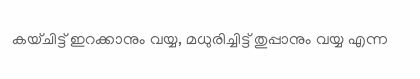കയ്ചിട്ട് ഇറക്കാനും വയ്യ, മധുരിച്ചിട്ട് തുപ്പാനും വയ്യ എന്ന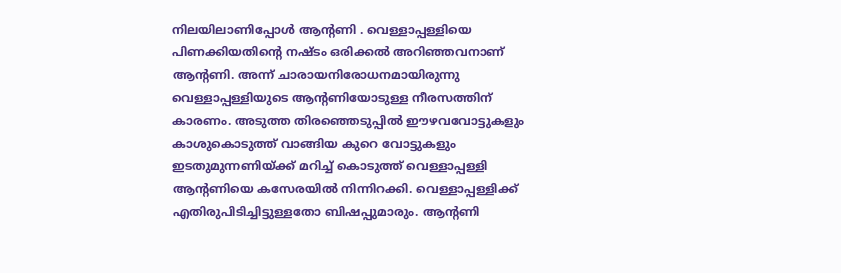നിലയിലാണിപ്പോള്‍ ആന്റണി . വെള്ളാപ്പള്ളിയെ പിണക്കിയതിന്റെ നഷ്ടം ഒരിക്കല്‍ അറിഞ്ഞവനാണ് ആന്റണി. അന്ന് ചാരായനിരോധനമായിരുന്നു വെള്ളാപ്പള്ളിയുടെ ആന്റണിയോടുള്ള നീരസത്തിന് കാരണം. അടുത്ത തിരഞ്ഞെടുപ്പില്‍ ഈഴവവോട്ടുകളും കാശുകൊടുത്ത് വാങ്ങിയ കുറെ വോട്ടുകളും ഇടതുമുന്നണിയ്ക്ക് മറിച്ച് കൊടുത്ത് വെള്ളാപ്പള്ളി ആന്റണിയെ കസേരയില്‍ നിന്നിറക്കി. വെള്ളാപ്പള്ളിക്ക് എതിരുപിടിച്ചിട്ടുള്ളതോ ബിഷപ്പുമാരും. ആന്റണി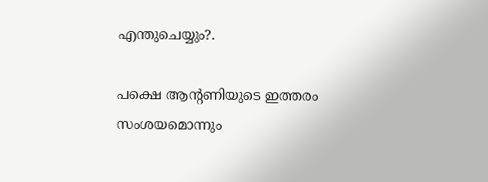എന്തുചെയ്യും?.

പക്ഷെ ആന്റണിയുടെ ഇത്തരം സംശയമൊന്നും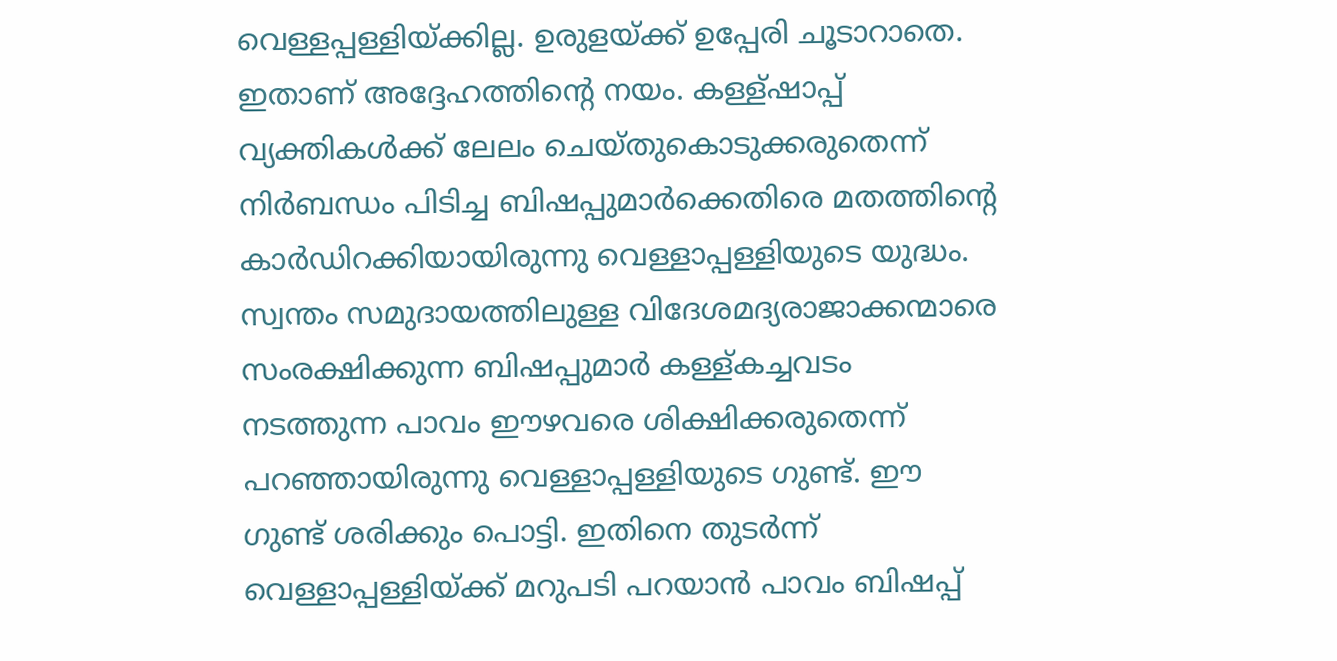വെള്ളപ്പള്ളിയ്ക്കില്ല. ഉരുളയ്ക്ക് ഉപ്പേരി ചൂടാറാതെ. ഇതാണ് അദ്ദേഹത്തിന്റെ നയം. കള്ള്ഷാപ്പ് വ്യക്തികള്‍ക്ക് ലേലം ചെയ്തുകൊടുക്കരുതെന്ന് നിര്‍ബന്ധം പിടിച്ച ബിഷപ്പുമാര്‍ക്കെതിരെ മതത്തിന്റെ കാര്‍ഡിറക്കിയായിരുന്നു വെള്ളാപ്പള്ളിയുടെ യുദ്ധം. സ്വന്തം സമുദായത്തിലുള്ള വിദേശമദ്യരാജാക്കന്മാരെ സംരക്ഷിക്കുന്ന ബിഷപ്പുമാര്‍ കള്ള്കച്ചവടം നടത്തുന്ന പാവം ഈഴവരെ ശിക്ഷിക്കരുതെന്ന് പറഞ്ഞായിരുന്നു വെള്ളാപ്പള്ളിയുടെ ഗുണ്ട്. ഈ ഗുണ്ട് ശരിക്കും പൊട്ടി. ഇതിനെ തുടര്‍ന്ന് വെള്ളാപ്പള്ളിയ്ക്ക് മറുപടി പറയാന്‍ പാവം ബിഷപ്പ്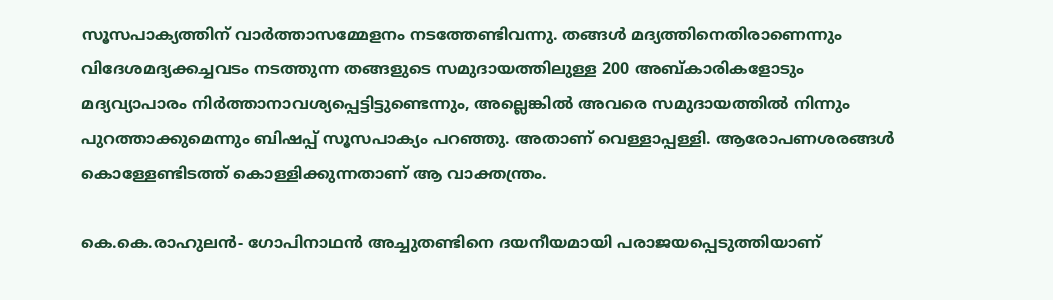സൂസപാക്യത്തിന് വാര്‍ത്താസമ്മേളനം നടത്തേണ്ടിവന്നു. തങ്ങള്‍ മദ്യത്തിനെതിരാണെന്നും വിദേശമദ്യക്കച്ചവടം നടത്തുന്ന തങ്ങളുടെ സമുദായത്തിലുള്ള 200 അബ്കാരികളോടും മദ്യവ്യാപാരം നിര്‍ത്താനാവശ്യപ്പെട്ടിട്ടുണ്ടെന്നും, അല്ലെങ്കില്‍ അവരെ സമുദായത്തില്‍ നിന്നും പുറത്താക്കുമെന്നും ബിഷപ്പ് സൂസപാക്യം പറഞ്ഞു. അതാണ് വെള്ളാപ്പള്ളി. ആരോപണശരങ്ങള്‍ കൊള്ളേണ്ടിടത്ത് കൊള്ളിക്കുന്നതാണ് ആ വാക്തന്ത്രം.

കെ.കെ.രാഹുലന്‍- ഗോപിനാഥന്‍ അച്ചുതണ്ടിനെ ദയനീയമായി പരാജയപ്പെടുത്തിയാണ്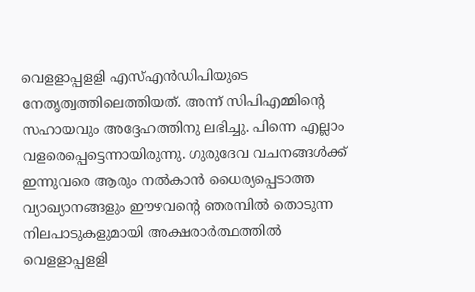വെളളാപ്പളളി എസ്എന്‍ഡിപിയുടെ നേതൃത്വത്തിലെത്തിയത്. അന്ന് സിപിഎമ്മിന്റെ സഹായവും അദ്ദേഹത്തിനു ലഭിച്ചു. പിന്നെ എല്ലാം വളരെപ്പെട്ടെന്നായിരുന്നു. ഗുരുദേവ വചനങ്ങള്‍ക്ക് ഇന്നുവരെ ആരും നല്‍കാന്‍ ധൈര്യപ്പെടാത്ത വ്യാഖ്യാനങ്ങളും ഈഴവന്റെ ഞരമ്പില്‍ തൊടുന്ന നിലപാടുകളുമായി അക്ഷരാര്‍ത്ഥത്തില്‍ വെളളാപ്പളളി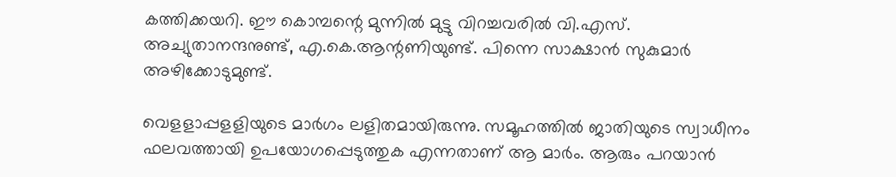കത്തിക്കയറി. ഈ കൊമ്പന്റെ മുന്നില്‍ മുട്ടു വിറച്ചവരില്‍ വി.എസ്. അച്യുതാനന്ദനുണ്ട്, എ.കെ.ആന്റണിയുണ്ട്. പിന്നെ സാക്ഷാന്‍ സുകുമാര്‍ അഴിക്കോടുമുണ്ട്.

വെളളാപ്പളളിയുടെ മാര്‍ഗം ലളിതമായിരുന്നു. സമൂഹത്തില്‍ ജാതിയുടെ സ്വാധീനം ഫലവത്തായി ഉപയോഗപ്പെടുത്തുക എന്നതാണ് ആ മാര്‍ം. ആരും പറയാന്‍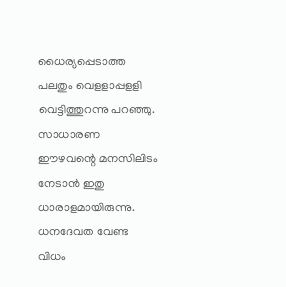ധൈര്യപ്പെടാത്ത പലതും വെളളാപ്പളളി വെട്ടിത്തുറന്നു പറഞ്ഞു. സാധാരണ ഈഴവന്റെ മനസിലിടം നേടാന്‍ ഇതു ധാരാളമായിരുന്നു. ധനദേവത വേണ്ട വിധം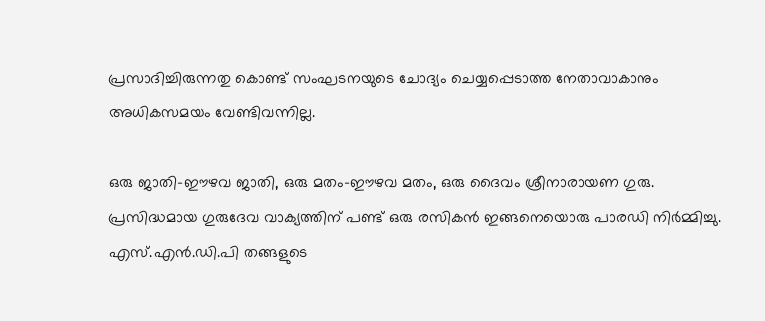പ്രസാദിച്ചിരുന്നതു കൊണ്ട് സംഘടനയുടെ ചോദ്യം ചെയ്യപ്പെടാത്ത നേതാവാകാനും അധികസമയം വേണ്ടിവന്നില്ല.

ഒരു ജാതി-ഈഴവ ജാതി, ഒരു മതം-ഈഴവ മതം, ഒരു ദൈവം ശ്രീനാരായണ ഗുരു. പ്രസിദ്ധമായ ഗുരുദേവ വാക്യത്തിന് പണ്ട് ഒരു രസികന്‍ ഇങ്ങനെയൊരു പാരഡി നിര്‍മ്മിച്ചു. എസ്.എന്‍.ഡി.പി തങ്ങളുടെ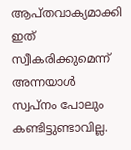ആപ്തവാക്യമാക്കി ഇത് സ്വീകരിക്കുമെന്ന് അന്നയാള്‍ സ്വപ്നം പോലും കണ്ടിട്ടുണ്ടാവില്ല.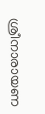ശ്രീനാരായണ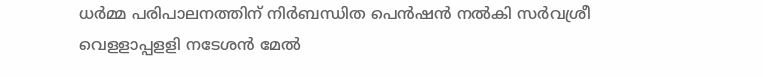ധര്‍മ്മ പരിപാലനത്തിന് നിര്‍ബന്ധിത പെന്‍ഷന്‍ നല്‍കി സര്‍വശ്രീ വെളളാപ്പളളി നടേശന്‍ മേല്‍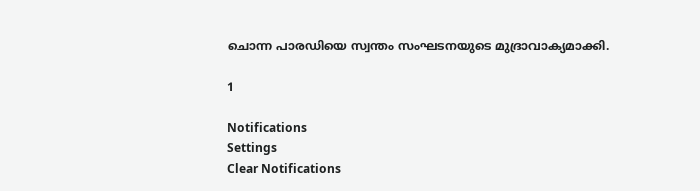ചൊന്ന പാരഡിയെ സ്വന്തം സംഘടനയുടെ മുദ്രാവാക്യമാക്കി.

1

Notifications
Settings
Clear Notifications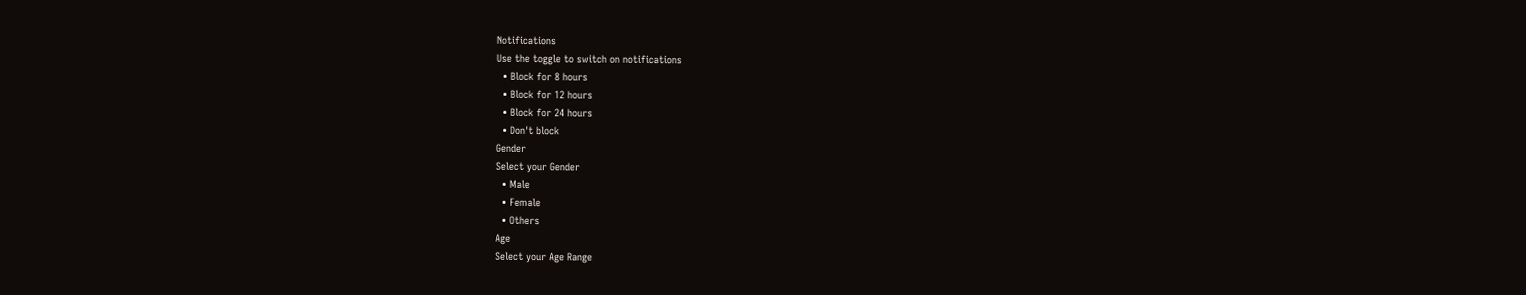Notifications
Use the toggle to switch on notifications
  • Block for 8 hours
  • Block for 12 hours
  • Block for 24 hours
  • Don't block
Gender
Select your Gender
  • Male
  • Female
  • Others
Age
Select your Age Range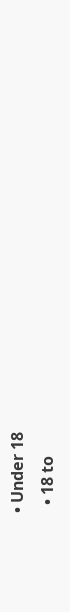• Under 18
  • 18 to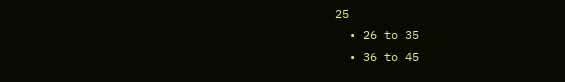25
  • 26 to 35
  • 36 to 45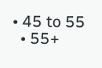• 45 to 55
  • 55+